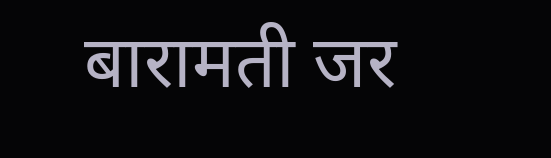बारामती जर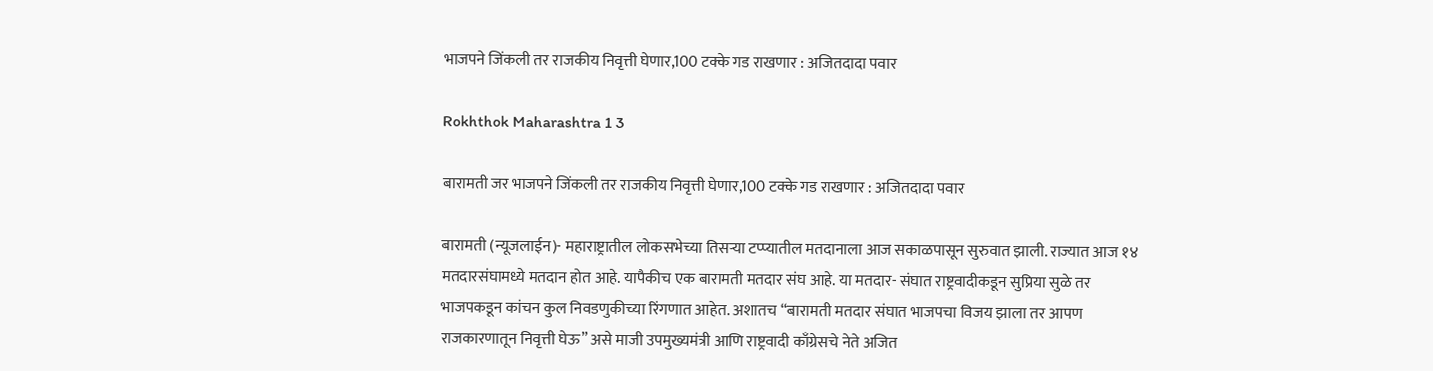भाजपने जिंकली तर राजकीय निवृत्ती घेणार,100 टक्के गड राखणार : अजितदादा पवार

Rokhthok Maharashtra 1 3

बारामती जर भाजपने जिंकली तर राजकीय निवृत्ती घेणार,100 टक्के गड राखणार : अजितदादा पवार

बारामती (न्यूजलाईन)- महाराष्ट्रातील लोकसभेच्या तिसऱ्या टप्प्यातील मतदानाला आज सकाळपासून सुरुवात झाली. राज्यात आज १४ मतदारसंघामध्ये मतदान होत आहे. यापैकीच एक बारामती मतदार संघ आहे. या मतदार- संघात राष्ट्रवादीकडून सुप्रिया सुळे तर भाजपकडून कांचन कुल निवडणुकीच्या रिंगणात आहेत. अशातच “बारामती मतदार संघात भाजपचा विजय झाला तर आपण राजकारणातून निवृत्ती घेऊ” असे माजी उपमुख्यमंत्री आणि राष्ट्रवादी काँग्रेसचे नेते अजित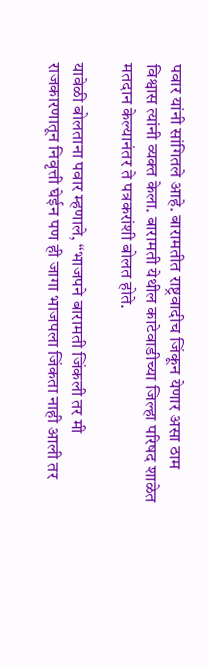पवार यांनी सांगितले आहे. बारामतीत राष्ट्रवादीच जिंकून येणार असा ठाम विश्वास त्यांनी व्यक्त केला. बारामती येथील काटेवाडीच्या जिल्हा परिषद शाळेत मतदान केल्यानंतर ते पत्रकरांशी बोलत होते.

यावेळी बोलताना पवार म्हणाले, “भाजपने बारामती जिंकली तर मी राजकारणातून निवृत्ती घेईन पण ही जागा भाजपला जिंकता नाही आली तर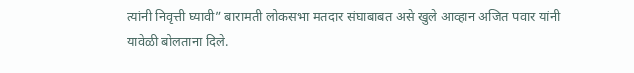त्यांनी निवृत्ती घ्यावी” बारामती लोकसभा मतदार संघाबाबत असे खुले आव्हान अजित पवार यांनी यावेळी बोलताना दिले.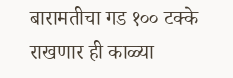बारामतीचा गड १०० टक्के राखणार ही काळ्या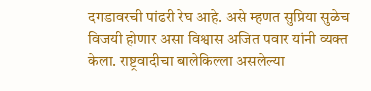दगडावरची पांढरी रेघ आहे. असे म्हणत सुप्रिया सुळेच विजयी होणार असा विश्वास अजित पवार यांनी व्यक्त केला. राष्ट्रवादीचा बालेकिल्ला असलेल्या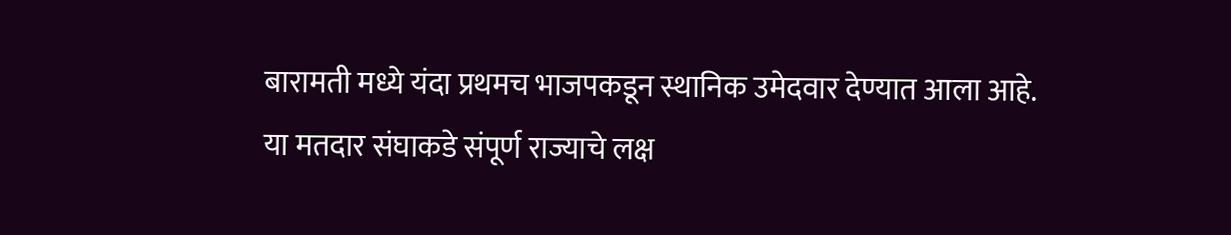बारामती मध्ये यंदा प्रथमच भाजपकडून स्थानिक उमेदवार देण्यात आला आहे. या मतदार संघाकडे संपूर्ण राज्याचे लक्ष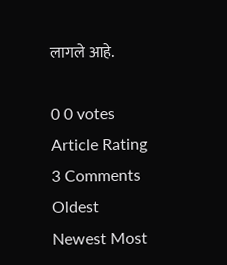लागले आहे.

0 0 votes
Article Rating
3 Comments
Oldest
Newest Most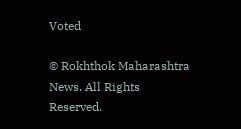Voted

© Rokhthok Maharashtra News. All Rights Reserved.